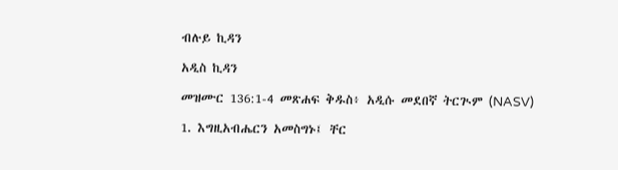ብሉይ ኪዳን

አዲስ ኪዳን

መዝሙር 136:1-4 መጽሐፍ ቅዱስ፥ አዲሱ መደበኛ ትርጒም (NASV)

1. እግዚአብሔርን አመስግኑ፤ ቸር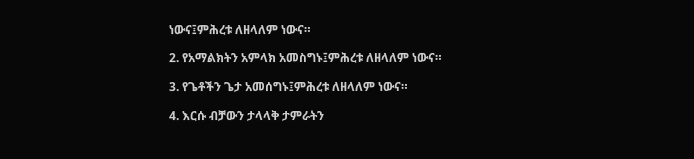ነውና፤ምሕረቱ ለዘላለም ነውና።

2. የአማልክትን አምላክ አመስግኑ፤ምሕረቱ ለዘላለም ነውና።

3. የጌቶችን ጌታ አመሰግኑ፤ምሕረቱ ለዘላለም ነውና።

4. እርሱ ብቻውን ታላላቅ ታምራትን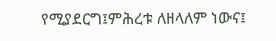የሚያደርግ፤ምሕረቱ ለዘላለም ነውና፤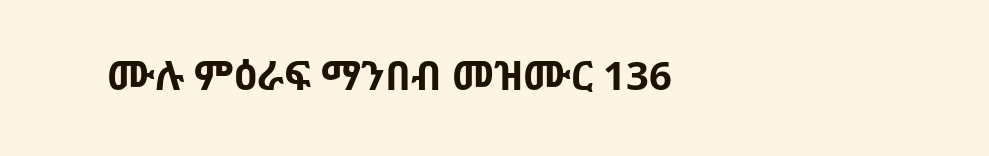ሙሉ ምዕራፍ ማንበብ መዝሙር 136